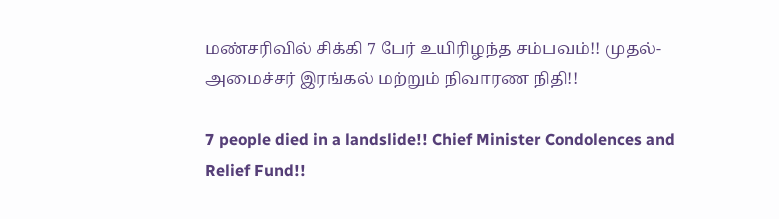மண்சரிவில் சிக்கி 7 பேர் உயிரிழந்த சம்பவம்!! முதல்-அமைச்சர் இரங்கல் மற்றும் நிவாரண நிதி!!

7 people died in a landslide!! Chief Minister Condolences and Relief Fund!!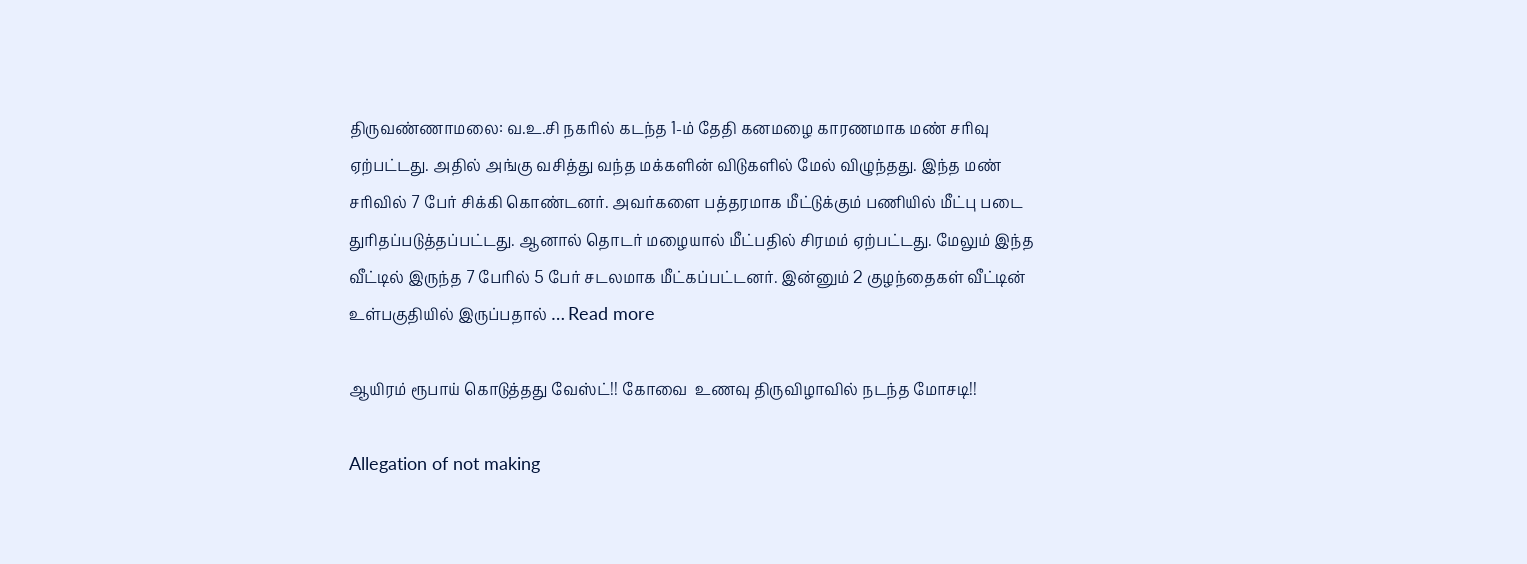திருவண்ணாமலை: வ.உ.சி நகரில் கடந்த 1-ம் தேதி கனமழை காரணமாக மண் சரிவு ஏற்பட்டது. அதில் அங்கு வசித்து வந்த மக்களின் விடுகளில் மேல் விழுந்தது. இந்த மண் சரிவில் 7 பேர் சிக்கி கொண்டனர். அவர்களை பத்தரமாக மீட்டுக்கும் பணியில் மீட்பு படை துரிதப்படுத்தப்பட்டது. ஆனால் தொடர் மழையால் மீட்பதில் சிரமம் ஏற்பட்டது. மேலும் இந்த வீட்டில் இருந்த 7 பேரில் 5 பேர் சடலமாக மீட்கப்பட்டனர். இன்னும் 2 குழந்தைகள் வீட்டின் உள்பகுதியில் இருப்பதால் … Read more

ஆயிரம் ரூபாய் கொடுத்தது வேஸ்ட்!! கோவை  உணவு திருவிழாவில் நடந்த மோசடி!!

Allegation of not making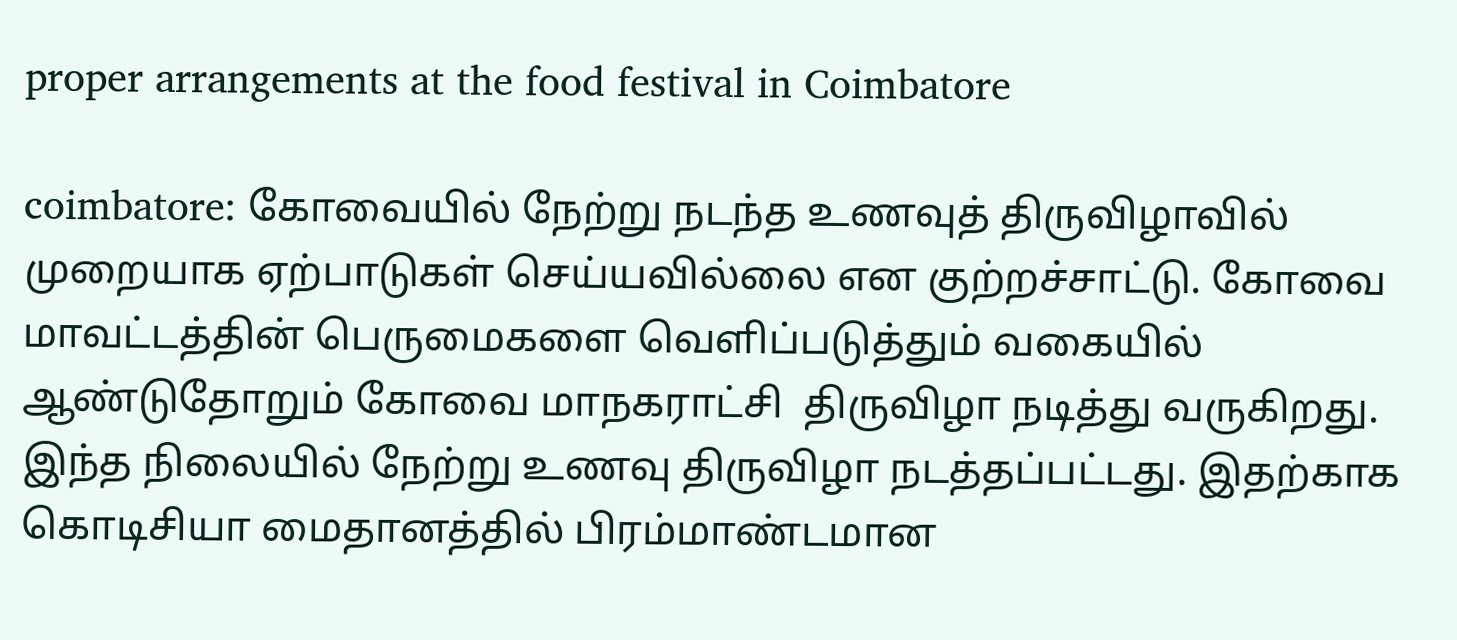proper arrangements at the food festival in Coimbatore

coimbatore: கோவையில் நேற்று நடந்த உணவுத் திருவிழாவில் முறையாக ஏற்பாடுகள் செய்யவில்லை என குற்றச்சாட்டு. கோவை மாவட்டத்தின் பெருமைகளை வெளிப்படுத்தும் வகையில் ஆண்டுதோறும் கோவை மாநகராட்சி  திருவிழா நடித்து வருகிறது. இந்த நிலையில் நேற்று உணவு திருவிழா நடத்தப்பட்டது. இதற்காக கொடிசியா மைதானத்தில் பிரம்மாண்டமான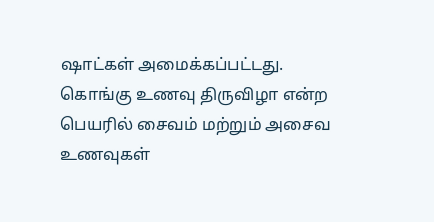ஷாட்கள் அமைக்கப்பட்டது. கொங்கு உணவு திருவிழா என்ற பெயரில் சைவம் மற்றும் அசைவ உணவுகள்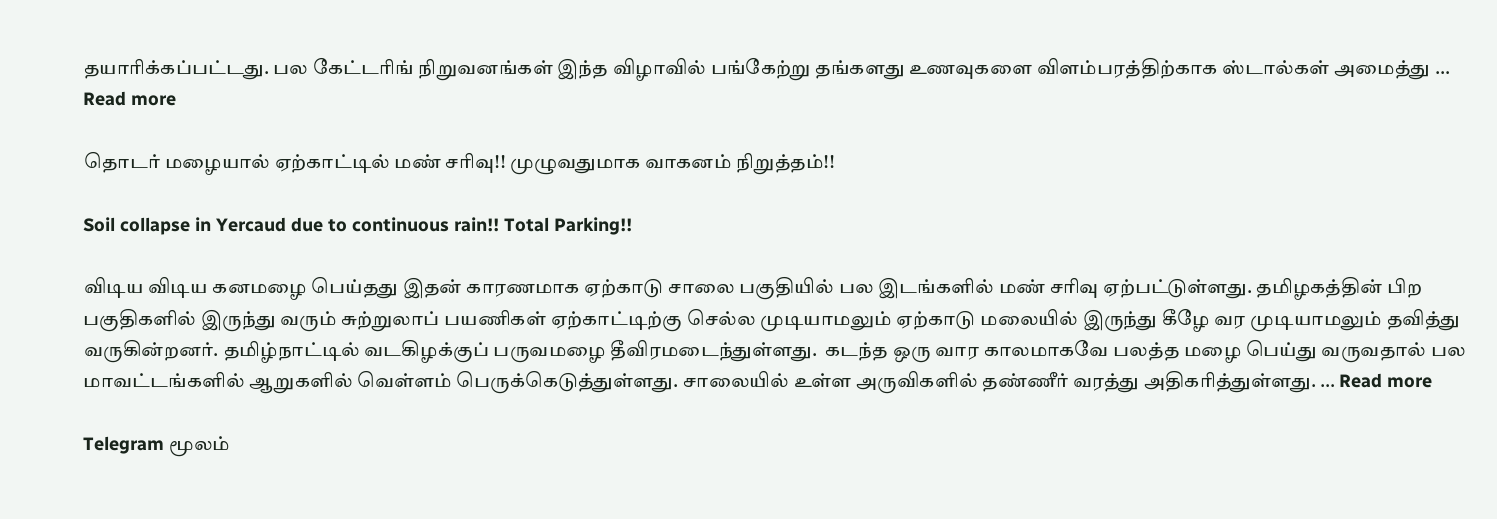தயாரிக்கப்பட்டது. பல கேட்டரிங் நிறுவனங்கள் இந்த விழாவில் பங்கேற்று தங்களது உணவுகளை விளம்பரத்திற்காக ஸ்டால்கள் அமைத்து … Read more

தொடர் மழையால் ஏற்காட்டில் மண் சரிவு!! முழுவதுமாக வாகனம் நிறுத்தம்!!

Soil collapse in Yercaud due to continuous rain!! Total Parking!!

விடிய விடிய கனமழை பெய்தது இதன் காரணமாக ஏற்காடு சாலை பகுதியில் பல இடங்களில் மண் சரிவு ஏற்பட்டுள்ளது. தமிழகத்தின் பிற பகுதிகளில் இருந்து வரும் சுற்றுலாப் பயணிகள் ஏற்காட்டிற்கு செல்ல முடியாமலும் ஏற்காடு மலையில் இருந்து கீழே வர முடியாமலும் தவித்து வருகின்றனர். தமிழ்நாட்டில் வடகிழக்குப் பருவமழை தீவிரமடைந்துள்ளது.  கடந்த ஒரு வார காலமாகவே பலத்த மழை பெய்து வருவதால் பல மாவட்டங்களில் ஆறுகளில் வெள்ளம் பெருக்கெடுத்துள்ளது. சாலையில் உள்ள அருவிகளில் தண்ணீர் வரத்து அதிகரித்துள்ளது. … Read more

Telegram மூலம்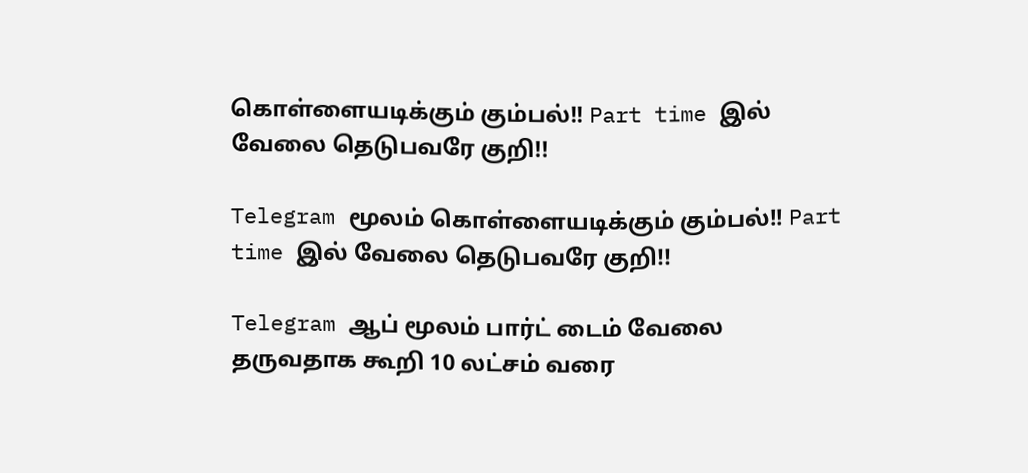கொள்ளையடிக்கும் கும்பல்!! Part time இல் வேலை தெடுபவரே குறி!!

Telegram மூலம் கொள்ளையடிக்கும் கும்பல்!! Part time இல் வேலை தெடுபவரே குறி!!

Telegram ஆப் மூலம் பார்ட் டைம் வேலை தருவதாக கூறி 10 லட்சம் வரை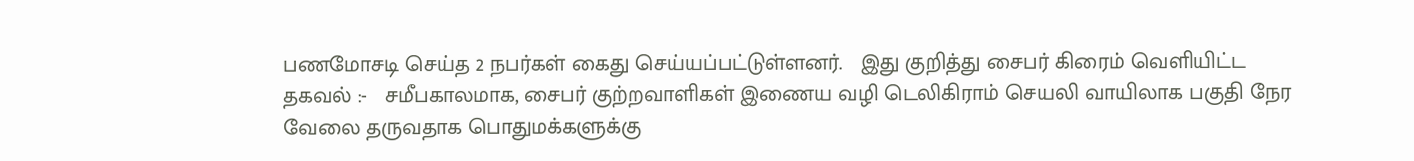பணமோசடி செய்த 2 நபர்கள் கைது செய்யப்பட்டுள்ளனர்.   இது குறித்து சைபர் கிரைம் வெளியிட்ட தகவல் :-   சமீபகாலமாக, சைபர் குற்றவாளிகள் இணைய வழி டெலிகிராம் செயலி வாயிலாக பகுதி நேர வேலை தருவதாக பொதுமக்களுக்கு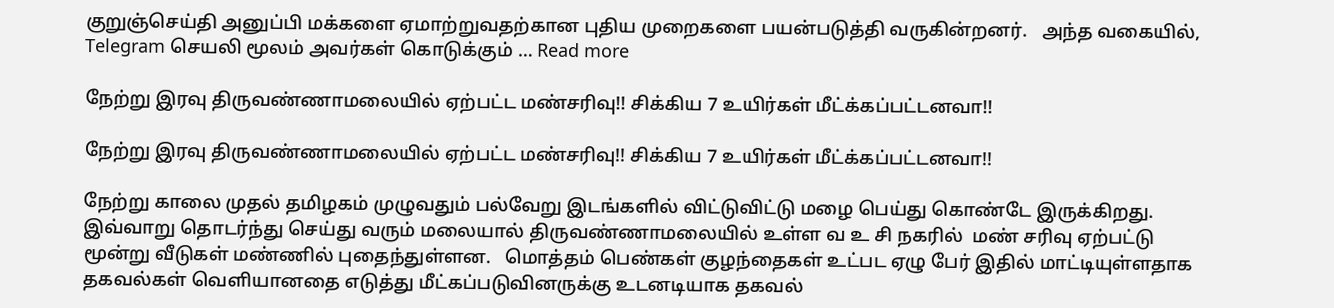குறுஞ்செய்தி அனுப்பி மக்களை ஏமாற்றுவதற்கான புதிய முறைகளை பயன்படுத்தி வருகின்றனர்.   அந்த வகையில், Telegram செயலி மூலம் அவர்கள் கொடுக்கும் … Read more

நேற்று இரவு திருவண்ணாமலையில் ஏற்பட்ட மண்சரிவு!! சிக்கிய 7 உயிர்கள் மீட்க்கப்பட்டனவா!!

நேற்று இரவு திருவண்ணாமலையில் ஏற்பட்ட மண்சரிவு!! சிக்கிய 7 உயிர்கள் மீட்க்கப்பட்டனவா!!

நேற்று காலை முதல் தமிழகம் முழுவதும் பல்வேறு இடங்களில் விட்டுவிட்டு மழை பெய்து கொண்டே இருக்கிறது. இவ்வாறு தொடர்ந்து செய்து வரும் மலையால் திருவண்ணாமலையில் உள்ள வ உ சி நகரில்  மண் சரிவு ஏற்பட்டு மூன்று வீடுகள் மண்ணில் புதைந்துள்ளன.   மொத்தம் பெண்கள் குழந்தைகள் உட்பட ஏழு பேர் இதில் மாட்டியுள்ளதாக தகவல்கள் வெளியானதை எடுத்து மீட்கப்படுவினருக்கு உடனடியாக தகவல்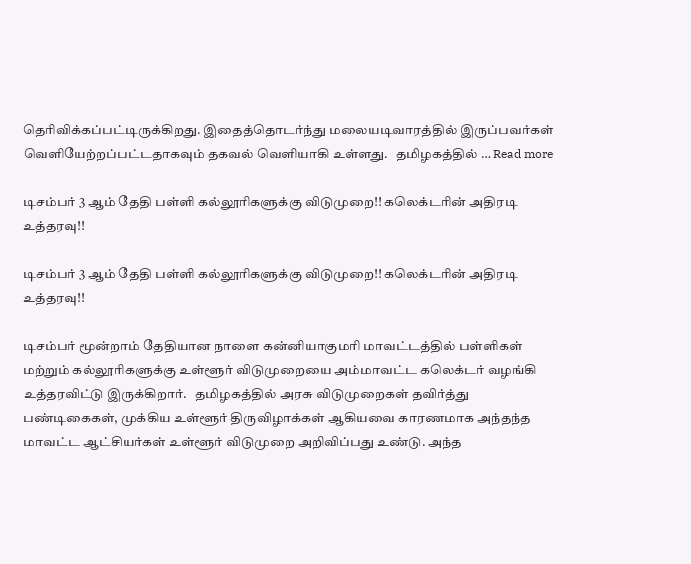தெரிவிக்கப்பட்டிருக்கிறது. இதைத்தொடர்ந்து மலையடிவாரத்தில் இருப்பவர்கள் வெளியேற்றப்பட்டதாகவும் தகவல் வெளியாகி உள்ளது.   தமிழகத்தில் … Read more

டிசம்பர் 3 ஆம் தேதி பள்ளி கல்லூரிகளுக்கு விடுமுறை!! கலெக்டரின் அதிரடி உத்தரவு!!

டிசம்பர் 3 ஆம் தேதி பள்ளி கல்லூரிகளுக்கு விடுமுறை!! கலெக்டரின் அதிரடி உத்தரவு!!

டிசம்பர் மூன்றாம் தேதியான நாளை கன்னியாகுமரி மாவட்டத்தில் பள்ளிகள் மற்றும் கல்லூரிகளுக்கு உள்ளூர் விடுமுறையை அம்மாவட்ட கலெக்டர் வழங்கி உத்தரவிட்டு இருக்கிறார்.   தமிழகத்தில் அரசு விடுமுறைகள் தவிர்த்து பண்டிகைகள், முக்கிய உள்ளூர் திருவிழாக்கள் ஆகியவை காரணமாக அந்தந்த மாவட்ட ஆட்சியர்கள் உள்ளூர் விடுமுறை அறிவிப்பது உண்டு. அந்த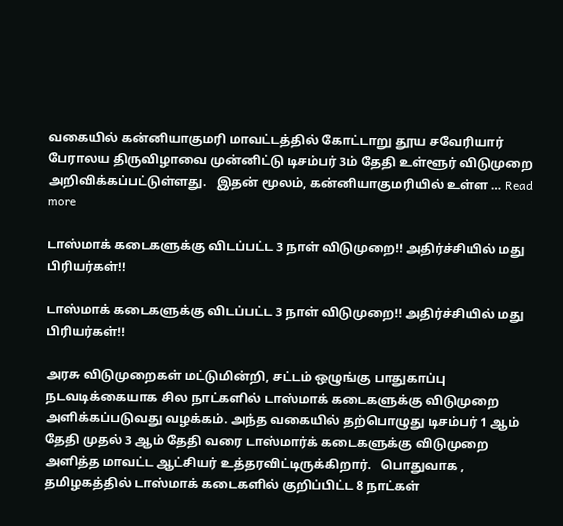வகையில் கன்னியாகுமரி மாவட்டத்தில் கோட்டாறு தூய சவேரியார் பேராலய திருவிழாவை முன்னிட்டு டிசம்பர் 3ம் தேதி உள்ளூர் விடுமுறை அறிவிக்கப்பட்டுள்ளது.   இதன் மூலம், கன்னியாகுமரியில் உள்ள … Read more

டாஸ்மாக் கடைகளுக்கு விடப்பட்ட 3 நாள் விடுமுறை!! அதிர்ச்சியில் மது பிரியர்கள்!!

டாஸ்மாக் கடைகளுக்கு விடப்பட்ட 3 நாள் விடுமுறை!! அதிர்ச்சியில் மது பிரியர்கள்!!

அரசு விடுமுறைகள் மட்டுமின்றி, சட்டம் ஒழுங்கு பாதுகாப்பு நடவடிக்கையாக சில நாட்களில் டாஸ்மாக் கடைகளுக்கு விடுமுறை அளிக்கப்படுவது வழக்கம். அந்த வகையில் தற்பொழுது டிசம்பர் 1 ஆம் தேதி முதல் 3 ஆம் தேதி வரை டாஸ்மார்க் கடைகளுக்கு விடுமுறை அளித்த மாவட்ட ஆட்சியர் உத்தரவிட்டிருக்கிறார்.   பொதுவாக , தமிழகத்தில் டாஸ்மாக் கடைகளில் குறிப்பிட்ட 8 நாட்கள்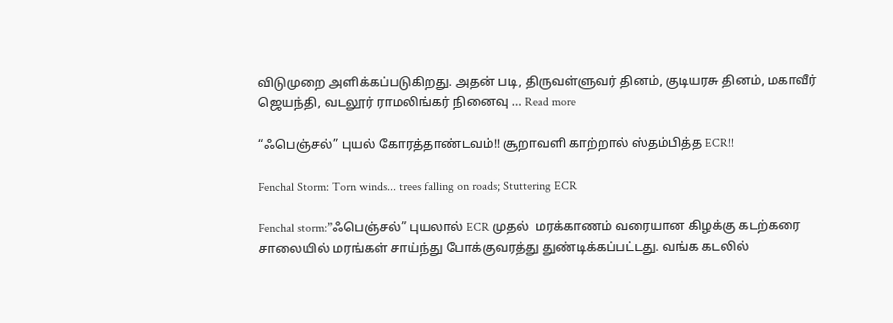விடுமுறை அளிக்கப்படுகிறது. அதன் படி, திருவள்ளுவர் தினம், குடியரசு தினம், மகாவீர் ஜெயந்தி, வடலூர் ராமலிங்கர் நினைவு … Read more

“ஃபெஞ்சல்” புயல் கோரத்தாண்டவம்!! சூறாவளி காற்றால் ஸ்தம்பித்த ECR!!

Fenchal Storm: Torn winds... trees falling on roads; Stuttering ECR

Fenchal storm:”ஃபெஞ்சல்” புயலால் ECR முதல்  மரக்காணம் வரையான கிழக்கு கடற்கரை சாலையில் மரங்கள் சாய்ந்து போக்குவரத்து துண்டிக்கப்பட்டது. வங்க கடலில்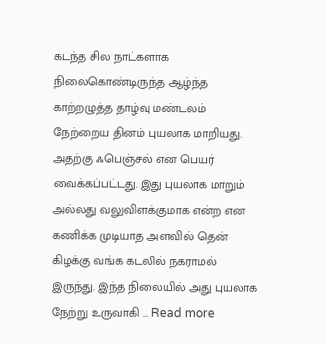கடந்த சில நாட்களாக நிலைகொண்டிருந்த ஆழ்ந்த காற்றழுத்த தாழ்வு மண்டலம் நேற்றைய தினம் புயலாக மாறியது. அதற்கு ஃபெஞ்சல் என பெயர் வைக்கப்பட்டது. இது புயலாக மாறும் அல்லது வலுவிளக்குமாக என்ற என கணிக்க முடியாத அளவில் தென் கிழக்கு வங்க கடலில் நகராமல் இருந்து. இந்த நிலையில் அது புயலாக நேற்று உருவாகி … Read more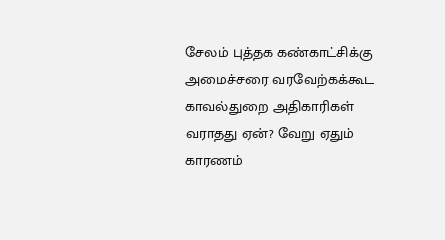சேலம் புத்தக கண்காட்சிக்கு அமைச்சரை வரவேற்கக்கூட காவல்துறை அதிகாரிகள் வராதது ஏன்? வேறு ஏதும் காரணம்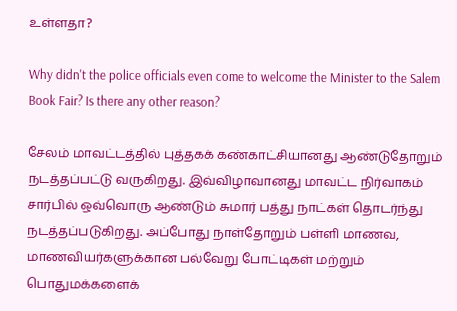உள்ளதா?

Why didn't the police officials even come to welcome the Minister to the Salem Book Fair? Is there any other reason?

சேலம் மாவட்டத்தில் புத்தகக் கண்காட்சியானது ஆண்டுதோறும் நடத்தப்பட்டு வருகிறது. இவ்விழாவானது மாவட்ட நிர்வாகம் சார்பில் ஒவ்வொரு ஆண்டும் சுமார் பத்து நாட்கள் தொடர்ந்து நடத்தப்படுகிறது. அப்போது நாள்தோறும் பள்ளி மாணவ, மாணவியர்களுக்கான பல்வேறு போட்டிகள் மற்றும் பொதுமக்களைக்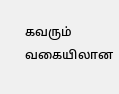கவரும் வகையிலான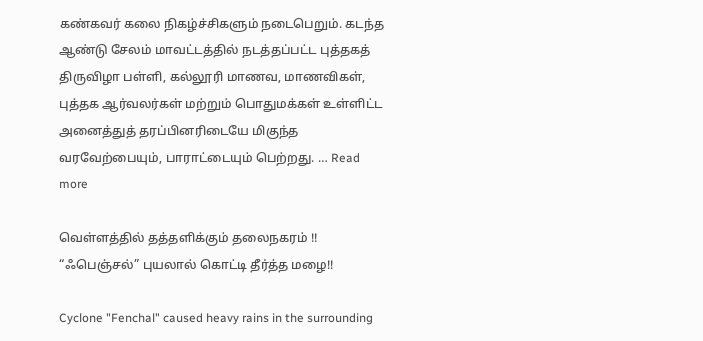கண்கவர் கலை நிகழ்ச்சிகளும் நடைபெறும். கடந்த ஆண்டு சேலம் மாவட்டத்தில் நடத்தப்பட்ட புத்தகத் திருவிழா பள்ளி, கல்லூரி மாணவ, மாணவிகள், புத்தக ஆர்வலர்கள் மற்றும் பொதுமக்கள் உள்ளிட்ட அனைத்துத் தரப்பினரிடையே மிகுந்த வரவேற்பையும், பாராட்டையும் பெற்றது. … Read more

வெள்ளத்தில் தத்தளிக்கும் தலைநகரம் !! “ஃபெஞ்சல்” புயலால் கொட்டி தீர்த்த மழை!!

Cyclone "Fenchal" caused heavy rains in the surrounding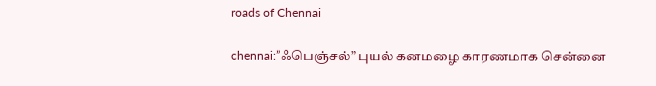roads of Chennai

chennai:”ஃபெஞ்சல்” புயல் கனமழை காரணமாக சென்னை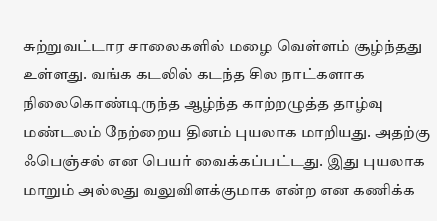சுற்றுவட்டார சாலைகளில் மழை வெள்ளம் சூழ்ந்தது உள்ளது. வங்க கடலில் கடந்த சில நாட்களாக நிலைகொண்டிருந்த ஆழ்ந்த காற்றழுத்த தாழ்வு மண்டலம் நேற்றைய தினம் புயலாக மாறியது. அதற்கு ஃபெஞ்சல் என பெயர் வைக்கப்பட்டது. இது புயலாக மாறும் அல்லது வலுவிளக்குமாக என்ற என கணிக்க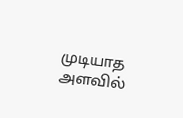முடியாத அளவில்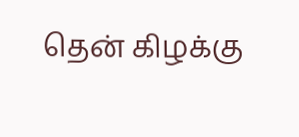தென் கிழக்கு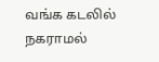வங்க கடலில் நகராமல்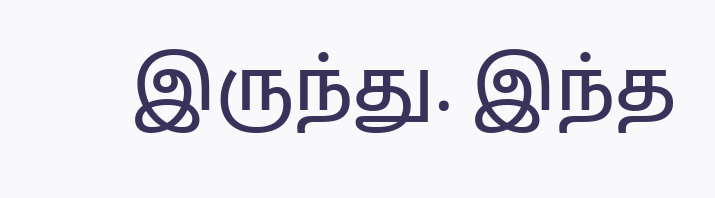இருந்து. இந்த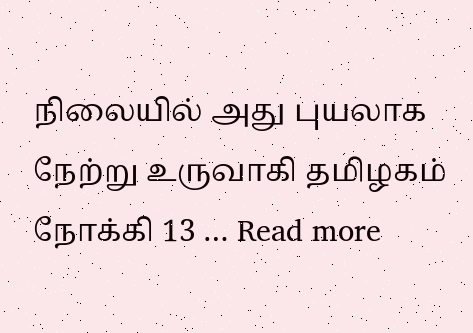நிலையில் அது புயலாக நேற்று உருவாகி தமிழகம் நோக்கி 13 … Read more